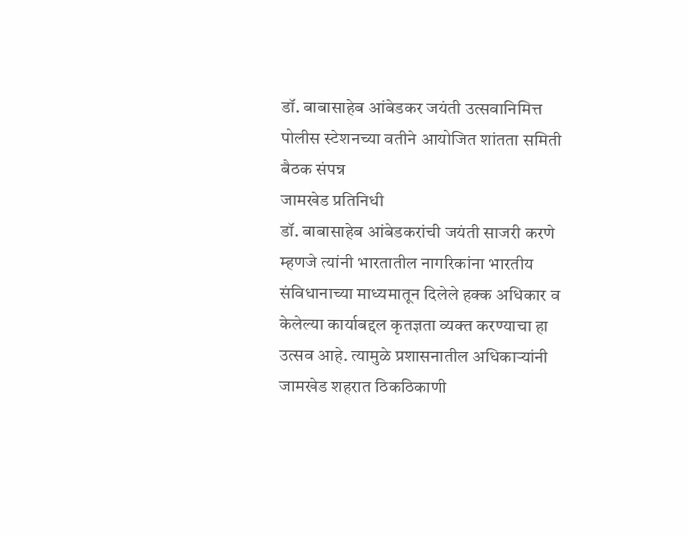डॉ. बाबासाहेब आंबेडकर जयंती उत्सवानिमित्त पोलीस स्टेशनच्या वतीने आयोजित शांतता समिती बैठक संपन्न
जामखेड प्रतिनिधी
डॉ. बाबासाहेब आंबेडकरांची जयंती साजरी करणे म्हणजे त्यांनी भारतातील नागरिकांना भारतीय संविधानाच्या माध्यमातून दिलेले हक्क अधिकार व केलेल्या कार्याबद्दल कृतज्ञता व्यक्त करण्याचा हा उत्सव आहे. त्यामुळे प्रशासनातील अधिकाऱ्यांनी जामखेड शहरात ठिकठिकाणी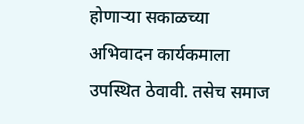होणाऱ्या सकाळच्या अभिवादन कार्यकमाला उपस्थित ठेवावी. तसेच समाज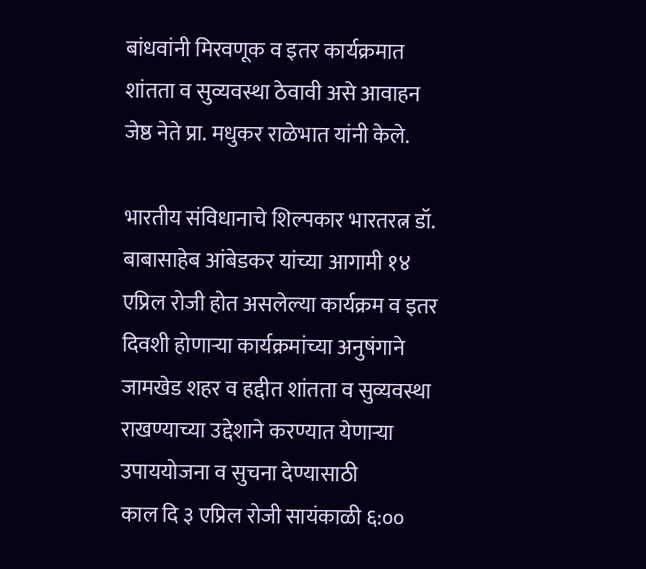बांधवांनी मिरवणूक व इतर कार्यक्रमात शांतता व सुव्यवस्था ठेवावी असे आवाहन जेष्ठ नेते प्रा. मधुकर राळेभात यांनी केले.

भारतीय संविधानाचे शिल्पकार भारतरत्न डॉ. बाबासाहेब आंबेडकर यांच्या आगामी १४ एप्रिल रोजी होत असलेल्या कार्यक्रम व इतर दिवशी होणाऱ्या कार्यक्रमांच्या अनुषंगाने जामखेड शहर व हद्दीत शांतता व सुव्यवस्था राखण्याच्या उद्देशाने करण्यात येणाऱ्या उपाययोजना व सुचना देण्यासाठी
काल दि ३ एप्रिल रोजी सायंकाळी ६:००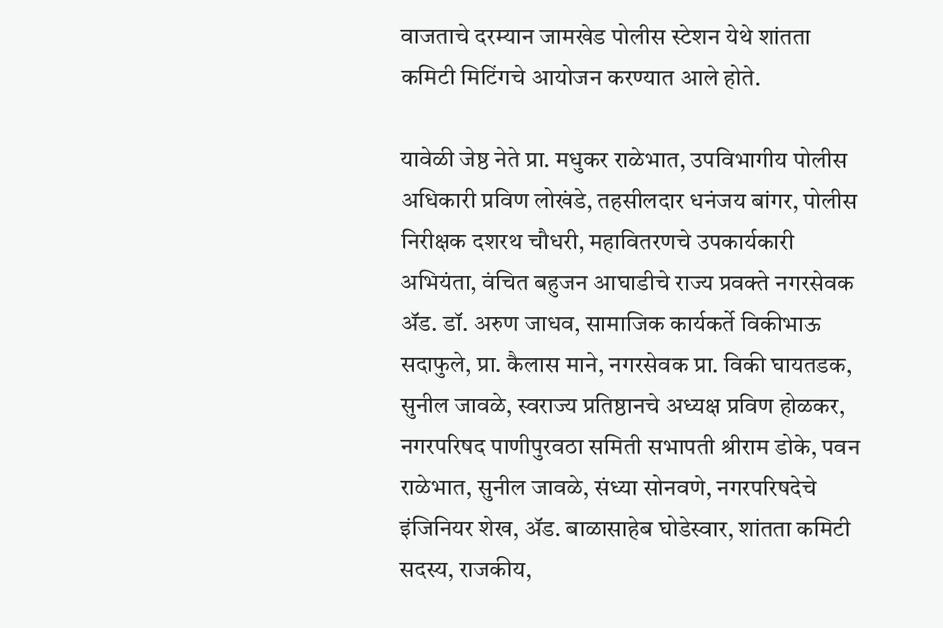वाजताचे दरम्यान जामखेड पोलीस स्टेशन येथे शांतता कमिटी मिटिंगचे आयोजन करण्यात आले होते.

यावेळी जेष्ठ नेते प्रा. मधुकर राळेभात, उपविभागीय पोलीस अधिकारी प्रविण लोखंडे, तहसीलदार धनंजय बांगर, पोलीस निरीक्षक दशरथ चौधरी, महावितरणचे उपकार्यकारी अभियंता, वंचित बहुजन आघाडीचे राज्य प्रवक्ते नगरसेवक ॲड. डॉ. अरुण जाधव, सामाजिक कार्यकर्ते विकीभाऊ सदाफुले, प्रा. कैलास माने, नगरसेवक प्रा. विकी घायतडक, सुनील जावळे, स्वराज्य प्रतिष्ठानचे अध्यक्ष प्रविण होळकर, नगरपरिषद पाणीपुरवठा समिती सभापती श्रीराम डोके, पवन राळेभात, सुनील जावळे, संध्या सोनवणे, नगरपरिषदेचे इंजिनियर शेख, ॲड. बाळासाहेब घोडेस्वार, शांतता कमिटी सदस्य, राजकीय,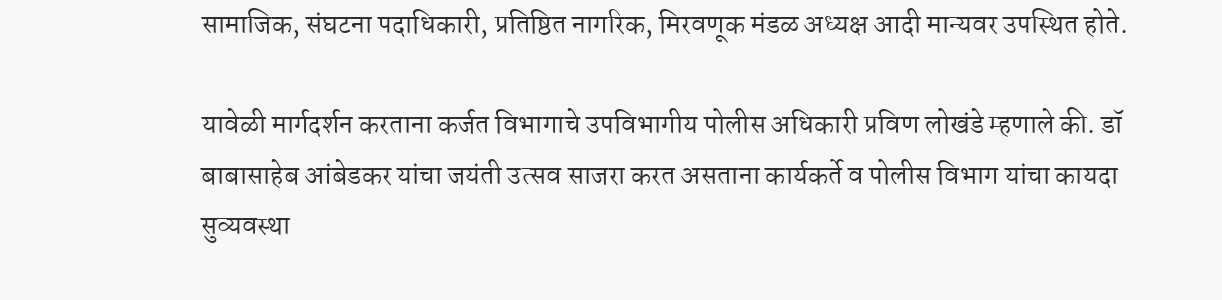सामाजिक, संघटना पदाधिकारी, प्रतिष्ठित नागरिक, मिरवणूक मंडळ अध्यक्ष आदी मान्यवर उपस्थित होते.

यावेळी मार्गदर्शन करताना कर्जत विभागाचे उपविभागीय पोलीस अधिकारी प्रविण लोखंडे म्हणाले की. डॉ बाबासाहेब आंबेडकर यांचा जयंती उत्सव साजरा करत असताना कार्यकर्ते व पोलीस विभाग यांचा कायदा सुव्यवस्था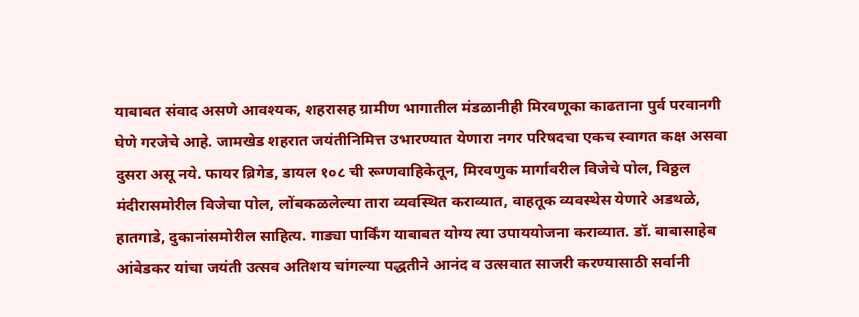याबाबत संवाद असणे आवश्यक, शहरासह ग्रामीण भागातील मंडळानीही मिरवणूका काढताना पुर्व परवानगी घेणे गरजेचे आहे. जामखेड शहरात जयंतीनिमित्त उभारण्यात येणारा नगर परिषदचा एकच स्वागत कक्ष असवा दुसरा असू नये. फायर ब्रिगेड, डायल १०८ ची रूग्णवाहिकेतून, मिरवणुक मार्गावरील विजेचे पोल, विठ्ठल मंदीरासमोरील विजेचा पोल, लोंबकळलेल्या तारा व्यवस्थित कराव्यात, वाहतूक व्यवस्थेस येणारे अडथळे, हातगाडे, दुकानांसमोरील साहित्य. गाड्या पार्किंग याबाबत योग्य त्या उपाययोजना कराव्यात. डॉ. बाबासाहेब आंबेडकर यांचा जयंती उत्सव अतिशय चांगल्या पद्धतीने आनंद व उत्सवात साजरी करण्यासाठी सर्वानी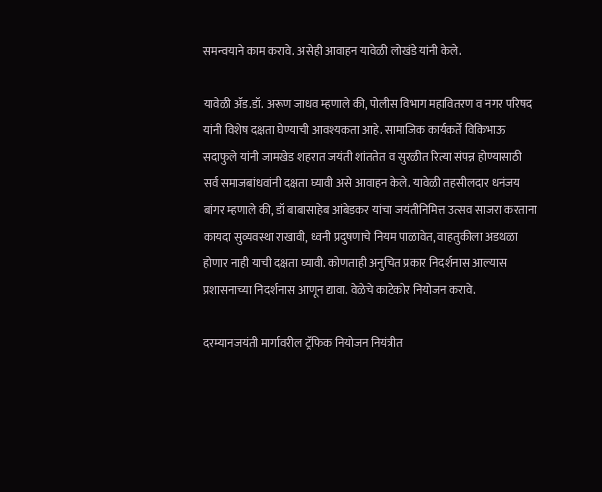समन्वयाने काम करावे. असेही आवाहन यावेळी लोखंडे यांनी केले.

यावेळी ॲड.डॉ. अरूण जाधव म्हणाले की, पोलीस विभाग महावितरण व नगर परिषद यांनी विशेष दक्षता घेण्याची आवश्यकता आहे. सामाजिक कार्यकर्ते विकिभाऊ सदाफुले यांनी जामखेड शहरात जयंती शांततेत व सुरळीत रित्या संपन्न होण्यासाठी सर्व समाजबांधवांनी दक्षता घ्यावी असे आवाहन केले. यावेळी तहसीलदार धनंजय बांगर म्हणाले की, डॉ बाबासाहेब आंबेडकर यांचा जयंतीनिमित्त उत्सव साजरा करताना कायदा सुव्यवस्था राखावी, ध्वनी प्रदुषणाचे नियम पाळावेत, वाहतुकीला अडथळा होणार नाही याची दक्षता घ्यावी. कोणताही अनुचित प्रकार निदर्शनास आल्यास प्रशासनाच्या निदर्शनास आणून द्यावा. वेळेचे काटेकोर नियोजन करावे.

दरम्यानजयंती मार्गावरील ट्रॅफिक नियोजन नियंत्रीत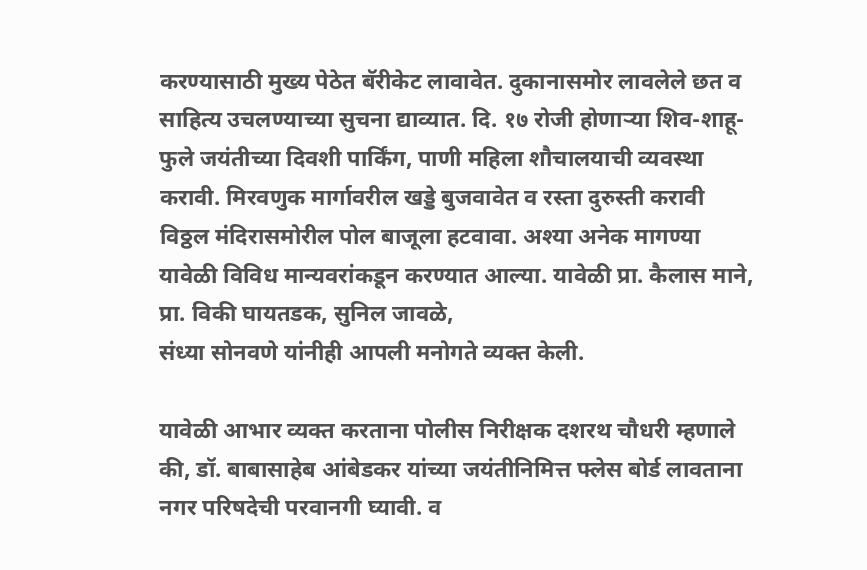करण्यासाठी मुख्य पेठेत बॅरीकेट लावावेत. दुकानासमोर लावलेले छत व साहित्य उचलण्याच्या सुचना द्याव्यात. दि. १७ रोजी होणाऱ्या शिव-शाहू-फुले जयंतीच्या दिवशी पार्किंग, पाणी महिला शौचालयाची व्यवस्था करावी. मिरवणुक मार्गावरील खड्डे बुजवावेत व रस्ता दुरुस्ती करावी विठ्ठल मंदिरासमोरील पोल बाजूला हटवावा. अश्या अनेक मागण्या यावेळी विविध मान्यवरांकडून करण्यात आल्या. यावेळी प्रा. कैलास माने, प्रा. विकी घायतडक, सुनिल जावळे,
संध्या सोनवणे यांनीही आपली मनोगते व्यक्त केली.

यावेळी आभार व्यक्त करताना पोलीस निरीक्षक दशरथ चौधरी म्हणाले की, डॉ. बाबासाहेब आंबेडकर यांच्या जयंतीनिमित्त फ्लेस बोर्ड लावताना नगर परिषदेची परवानगी घ्यावी. व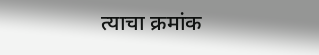त्याचा क्रमांक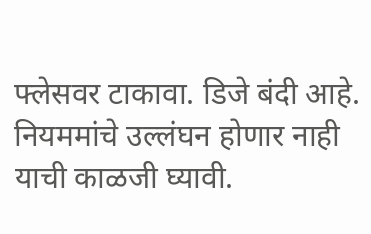फ्लेसवर टाकावा. डिजे बंदी आहे. नियममांचे उल्लंघन होणार नाही याची काळजी घ्यावी.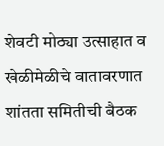शेवटी मोठ्या उत्साहात व खेळीमेळीचे वातावरणात शांतता समितीची बैठक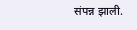संपन्न झाली.